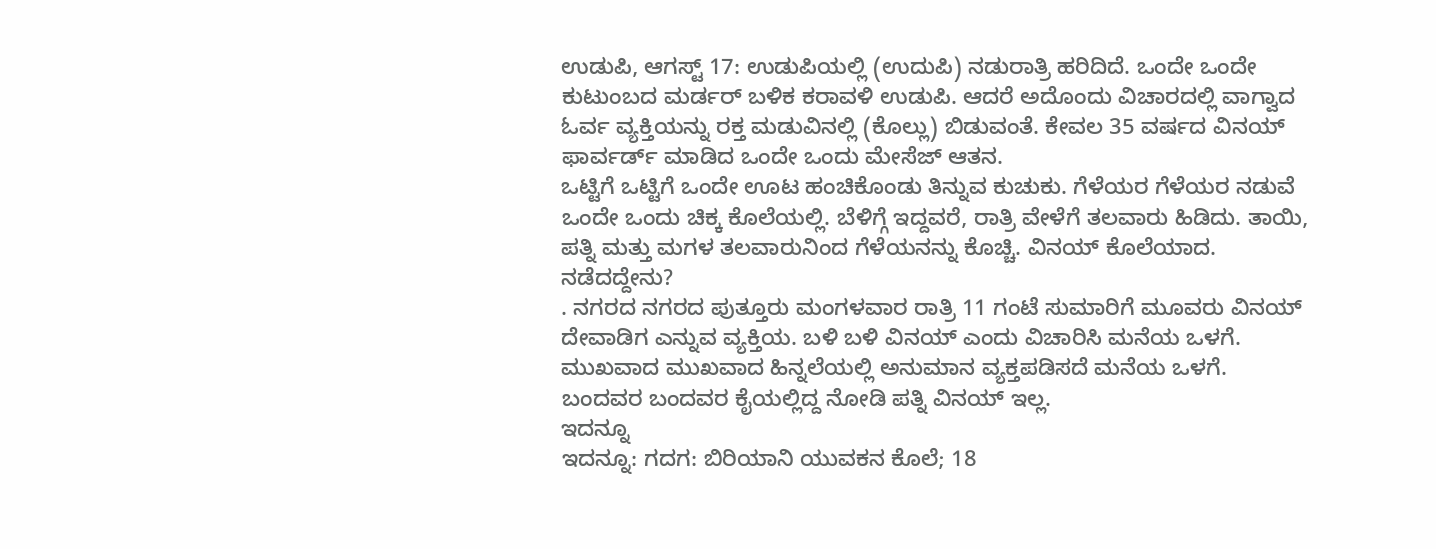ಉಡುಪಿ, ಆಗಸ್ಟ್ 17: ಉಡುಪಿಯಲ್ಲಿ (ಉದುಪಿ) ನಡುರಾತ್ರಿ ಹರಿದಿದೆ. ಒಂದೇ ಒಂದೇ ಕುಟುಂಬದ ಮರ್ಡರ್ ಬಳಿಕ ಕರಾವಳಿ ಉಡುಪಿ. ಆದರೆ ಅದೊಂದು ವಿಚಾರದಲ್ಲಿ ವಾಗ್ವಾದ ಓರ್ವ ವ್ಯಕ್ತಿಯನ್ನು ರಕ್ತ ಮಡುವಿನಲ್ಲಿ (ಕೊಲ್ಲು) ಬಿಡುವಂತೆ. ಕೇವಲ 35 ವರ್ಷದ ವಿನಯ್ ಫಾರ್ವರ್ಡ್ ಮಾಡಿದ ಒಂದೇ ಒಂದು ಮೇಸೆಜ್ ಆತನ.
ಒಟ್ಟಿಗೆ ಒಟ್ಟಿಗೆ ಒಂದೇ ಊಟ ಹಂಚಿಕೊಂಡು ತಿನ್ನುವ ಕುಚುಕು. ಗೆಳೆಯರ ಗೆಳೆಯರ ನಡುವೆ ಒಂದೇ ಒಂದು ಚಿಕ್ಕ ಕೊಲೆಯಲ್ಲಿ. ಬೆಳಿಗ್ಗೆ ಇದ್ದವರೆ, ರಾತ್ರಿ ವೇಳೆಗೆ ತಲವಾರು ಹಿಡಿದು. ತಾಯಿ, ಪತ್ನಿ ಮತ್ತು ಮಗಳ ತಲವಾರುನಿಂದ ಗೆಳೆಯನನ್ನು ಕೊಚ್ಚಿ. ವಿನಯ್ ಕೊಲೆಯಾದ.
ನಡೆದದ್ದೇನು?
. ನಗರದ ನಗರದ ಪುತ್ತೂರು ಮಂಗಳವಾರ ರಾತ್ರಿ 11 ಗಂಟೆ ಸುಮಾರಿಗೆ ಮೂವರು ವಿನಯ್ ದೇವಾಡಿಗ ಎನ್ನುವ ವ್ಯಕ್ತಿಯ. ಬಳಿ ಬಳಿ ವಿನಯ್ ಎಂದು ವಿಚಾರಿಸಿ ಮನೆಯ ಒಳಗೆ. ಮುಖವಾದ ಮುಖವಾದ ಹಿನ್ನಲೆಯಲ್ಲಿ ಅನುಮಾನ ವ್ಯಕ್ತಪಡಿಸದೆ ಮನೆಯ ಒಳಗೆ. ಬಂದವರ ಬಂದವರ ಕೈಯಲ್ಲಿದ್ದ ನೋಡಿ ಪತ್ನಿ ವಿನಯ್ ಇಲ್ಲ.
ಇದನ್ನೂ
ಇದನ್ನೂ: ಗದಗ: ಬಿರಿಯಾನಿ ಯುವಕನ ಕೊಲೆ; 18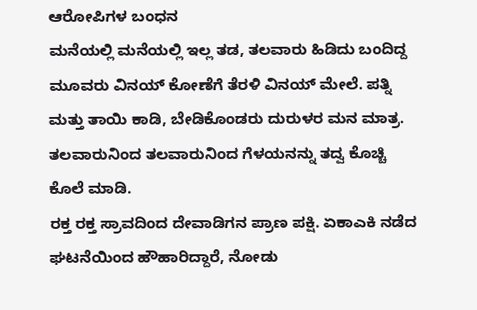ಆರೋಪಿಗಳ ಬಂಧನ
ಮನೆಯಲ್ಲಿ ಮನೆಯಲ್ಲಿ ಇಲ್ಲ ತಡ, ತಲವಾರು ಹಿಡಿದು ಬಂದಿದ್ದ ಮೂವರು ವಿನಯ್ ಕೋಣೆಗೆ ತೆರಳಿ ವಿನಯ್ ಮೇಲೆ. ಪತ್ನಿ ಮತ್ತು ತಾಯಿ ಕಾಡಿ, ಬೇಡಿಕೊಂಡರು ದುರುಳರ ಮನ ಮಾತ್ರ. ತಲವಾರುನಿಂದ ತಲವಾರುನಿಂದ ಗೆಳಯನನ್ನು ತದ್ವ ಕೊಚ್ಚಿ ಕೊಲೆ ಮಾಡಿ.
ರಕ್ತ ರಕ್ತ ಸ್ರಾವದಿಂದ ದೇವಾಡಿಗನ ಪ್ರಾಣ ಪಕ್ಷಿ. ಏಕಾಎಕಿ ನಡೆದ ಘಟನೆಯಿಂದ ಹೌಹಾರಿದ್ದಾರೆ, ನೋಡು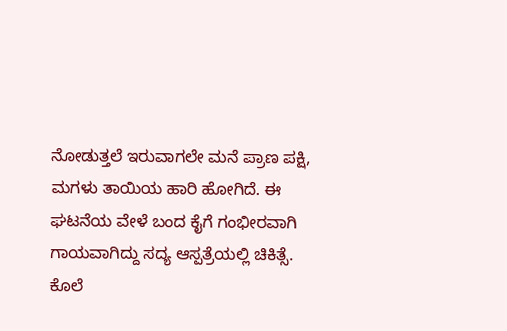ನೋಡುತ್ತಲೆ ಇರುವಾಗಲೇ ಮನೆ ಪ್ರಾಣ ಪಕ್ಷಿ, ಮಗಳು ತಾಯಿಯ ಹಾರಿ ಹೋಗಿದೆ. ಈ ಘಟನೆಯ ವೇಳೆ ಬಂದ ಕೈಗೆ ಗಂಭೀರವಾಗಿ ಗಾಯವಾಗಿದ್ದು ಸದ್ಯ ಆಸ್ಪತ್ರೆಯಲ್ಲಿ ಚಿಕಿತ್ಸೆ.
ಕೊಲೆ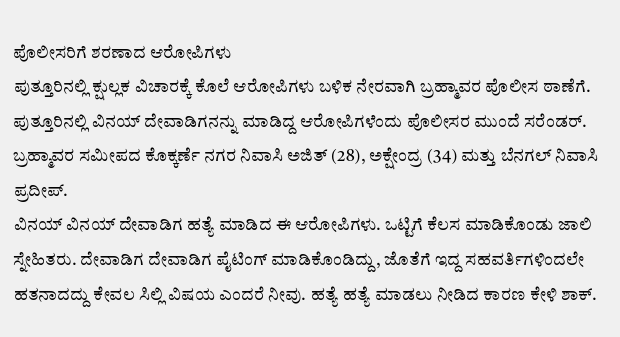ಪೊಲೀಸರಿಗೆ ಶರಣಾದ ಆರೋಪಿಗಳು
ಪುತ್ತೂರಿನಲ್ಲಿ ಕ್ಷುಲ್ಲಕ ವಿಚಾರಕ್ಕೆ ಕೊಲೆ ಆರೋಪಿಗಳು ಬಳಿಕ ನೇರವಾಗಿ ಬ್ರಹ್ಮಾವರ ಪೊಲೀಸ ಠಾಣೆಗೆ. ಪುತ್ತೂರಿನಲ್ಲಿ ವಿನಯ್ ದೇವಾಡಿಗನನ್ನು ಮಾಡಿದ್ದ ಆರೋಪಿಗಳೆಂದು ಪೊಲೀಸರ ಮುಂದೆ ಸರೆಂಡರ್. ಬ್ರಹ್ಮಾವರ ಸಮೀಪದ ಕೊಕ್ಕರ್ಣೆ ನಗರ ನಿವಾಸಿ ಅಜಿತ್ (28), ಅಕ್ಷೇಂದ್ರ (34) ಮತ್ತು ಬೆನಗಲ್ ನಿವಾಸಿ ಪ್ರದೀಪ್.
ವಿನಯ್ ವಿನಯ್ ದೇವಾಡಿಗ ಹತ್ಯೆ ಮಾಡಿದ ಈ ಆರೋಪಿಗಳು. ಒಟ್ಟಿಗೆ ಕೆಲಸ ಮಾಡಿಕೊಂಡು ಜಾಲಿ ಸ್ನೇಹಿತರು. ದೇವಾಡಿಗ ದೇವಾಡಿಗ ಪೈಟಿಂಗ್ ಮಾಡಿಕೊಂಡಿದ್ದು, ಜೊತೆಗೆ ಇದ್ದ ಸಹವರ್ತಿಗಳಿಂದಲೇ ಹತನಾದದ್ದು ಕೇವಲ ಸಿಲ್ಲಿ ವಿಷಯ ಎಂದರೆ ನೀವು. ಹತ್ಯೆ ಹತ್ಯೆ ಮಾಡಲು ನೀಡಿದ ಕಾರಣ ಕೇಳಿ ಶಾಕ್.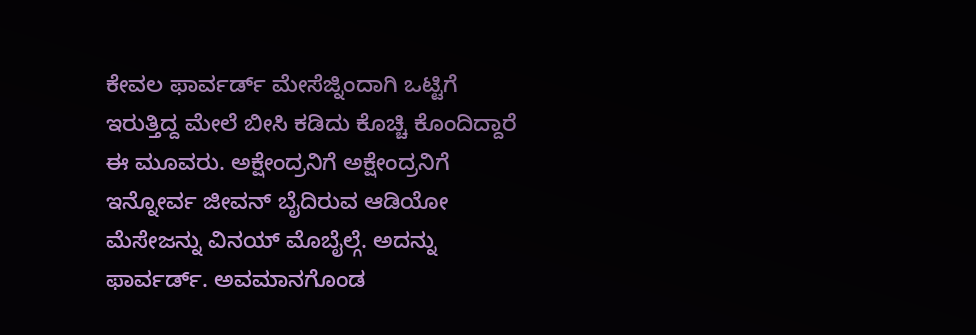ಕೇವಲ ಫಾರ್ವರ್ಡ್ ಮೇಸೆಜ್ನಿಂದಾಗಿ ಒಟ್ಟಿಗೆ ಇರುತ್ತಿದ್ದ ಮೇಲೆ ಬೀಸಿ ಕಡಿದು ಕೊಚ್ಚಿ ಕೊಂದಿದ್ದಾರೆ ಈ ಮೂವರು. ಅಕ್ಷೇಂದ್ರನಿಗೆ ಅಕ್ಷೇಂದ್ರನಿಗೆ ಇನ್ನೋರ್ವ ಜೀವನ್ ಬೈದಿರುವ ಆಡಿಯೋ ಮೆಸೇಜನ್ನು ವಿನಯ್ ಮೊಬೈಲ್ಗೆ. ಅದನ್ನು ಫಾರ್ವರ್ಡ್. ಅವಮಾನಗೊಂಡ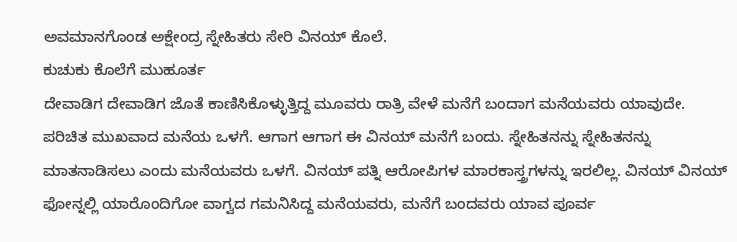ಅವಮಾನಗೊಂಡ ಅಕ್ಷೇಂದ್ರ ಸ್ನೇಹಿತರು ಸೇರಿ ವಿನಯ್ ಕೊಲೆ.
ಕುಚುಕು ಕೊಲೆಗೆ ಮುಹೂರ್ತ
ದೇವಾಡಿಗ ದೇವಾಡಿಗ ಜೊತೆ ಕಾಣಿಸಿಕೊಳ್ಳುತ್ತಿದ್ದ ಮೂವರು ರಾತ್ರಿ ವೇಳೆ ಮನೆಗೆ ಬಂದಾಗ ಮನೆಯವರು ಯಾವುದೇ. ಪರಿಚಿತ ಮುಖವಾದ ಮನೆಯ ಒಳಗೆ. ಆಗಾಗ ಆಗಾಗ ಈ ವಿನಯ್ ಮನೆಗೆ ಬಂದು. ಸ್ನೇಹಿತನನ್ನು ಸ್ನೇಹಿತನನ್ನು ಮಾತನಾಡಿಸಲು ಎಂದು ಮನೆಯವರು ಒಳಗೆ. ವಿನಯ್ ಪತ್ನಿ ಆರೋಪಿಗಳ ಮಾರಕಾಸ್ತ್ರಗಳನ್ನು ಇರಲಿಲ್ಲ. ವಿನಯ್ ವಿನಯ್ ಫೋನ್ನಲ್ಲಿ ಯಾರೊಂದಿಗೋ ವಾಗ್ವದ ಗಮನಿಸಿದ್ದ ಮನೆಯವರು, ಮನೆಗೆ ಬಂದವರು ಯಾವ ಪೂರ್ವ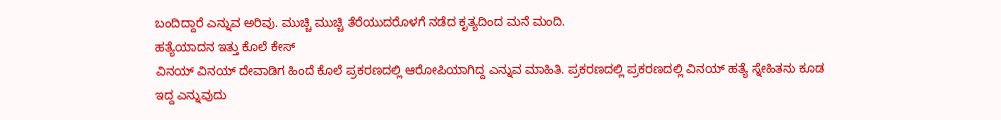ಬಂದಿದ್ದಾರೆ ಎನ್ನುವ ಅರಿವು. ಮುಚ್ಚಿ ಮುಚ್ಚಿ ತೆರೆಯುದರೊಳಗೆ ನಡೆದ ಕೃತ್ಯದಿಂದ ಮನೆ ಮಂದಿ.
ಹತ್ಯೆಯಾದನ ಇತ್ತು ಕೊಲೆ ಕೇಸ್
ವಿನಯ್ ವಿನಯ್ ದೇವಾಡಿಗ ಹಿಂದೆ ಕೊಲೆ ಪ್ರಕರಣದಲ್ಲಿ ಆರೋಪಿಯಾಗಿದ್ದ ಎನ್ನುವ ಮಾಹಿತಿ. ಪ್ರಕರಣದಲ್ಲಿ ಪ್ರಕರಣದಲ್ಲಿ ವಿನಯ್ ಹತ್ಯೆ ಸ್ನೇಹಿತನು ಕೂಡ ಇದ್ದ ಎನ್ನುವುದು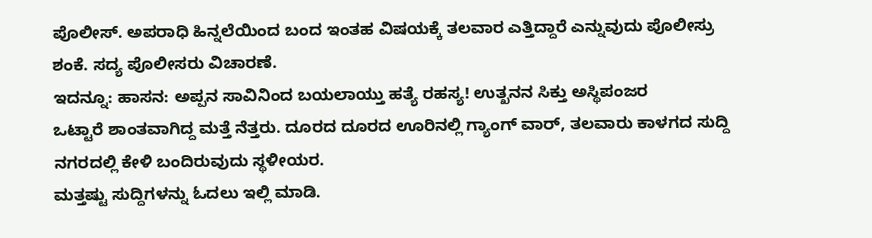ಪೊಲೀಸ್. ಅಪರಾಧಿ ಹಿನ್ನಲೆಯಿಂದ ಬಂದ ಇಂತಹ ವಿಷಯಕ್ಕೆ ತಲವಾರ ಎತ್ತಿದ್ದಾರೆ ಎನ್ನುವುದು ಪೊಲೀಸ್ರು ಶಂಕೆ. ಸದ್ಯ ಪೊಲೀಸರು ವಿಚಾರಣೆ.
ಇದನ್ನೂ: ಹಾಸನ: ಅಪ್ಪನ ಸಾವಿನಿಂದ ಬಯಲಾಯ್ತು ಹತ್ಯೆ ರಹಸ್ಯ! ಉತ್ಖನನ ಸಿಕ್ತು ಅಸ್ಥಿಪಂಜರ
ಒಟ್ಟಾರೆ ಶಾಂತವಾಗಿದ್ದ ಮತ್ತೆ ನೆತ್ತರು. ದೂರದ ದೂರದ ಊರಿನಲ್ಲಿ ಗ್ಯಾಂಗ್ ವಾರ್, ತಲವಾರು ಕಾಳಗದ ಸುದ್ದಿ ನಗರದಲ್ಲಿ ಕೇಳಿ ಬಂದಿರುವುದು ಸ್ಥಳೀಯರ.
ಮತ್ತಷ್ಟು ಸುದ್ದಿಗಳನ್ನು ಓದಲು ಇಲ್ಲಿ ಮಾಡಿ.